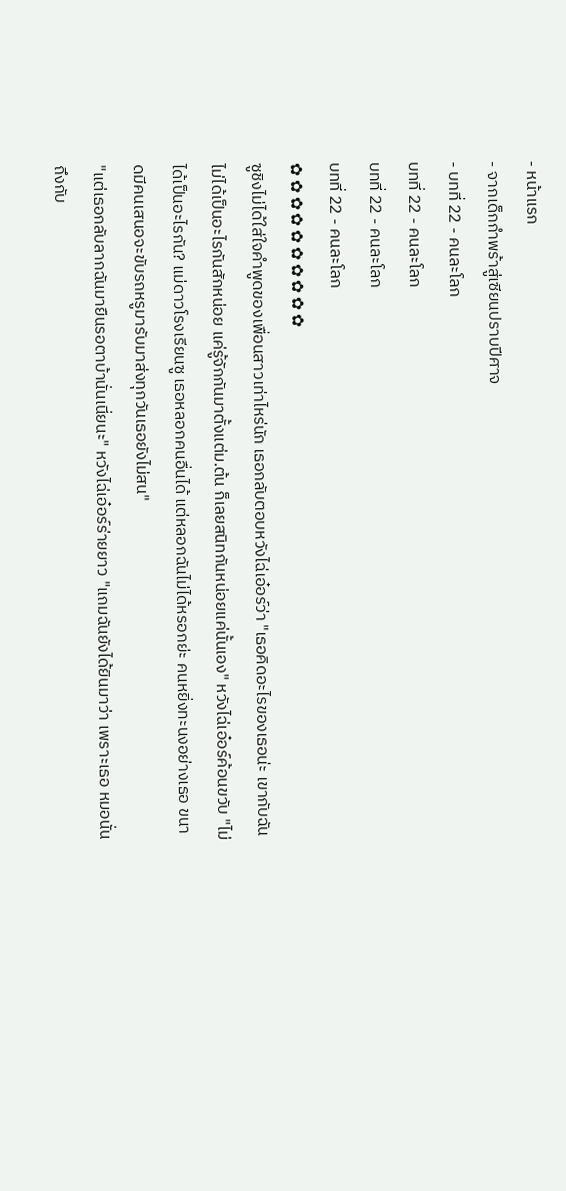- หน้าแรก
- จากเด็กกำพร้าสู่เซียนปราบปีศาจ
- บทที่ 22 - คนละโลก
บทที่ 22 - คนละโลก
บทที่ 22 - คนละโลก
บทที่ 22 - คนละโลก
✿ ✿ ✿ ✿ ✿ ✿ ✿ ✿ ✿ ✿
ซูชิงไม่ได้ใส่ใจคำพูดของเพื่อนสาวเท่าไหร่นัก เธอกลับตอบหวังไฉ่เอ๋อร์ว่า "เธอคิดอะไรของเธอน่ะ เขากับฉันไม่ได้เป็นอะไรกันสักหน่อย แค่รู้จักกันมาตั้งแต่ม.ต้น ก็เลยสนิทกันหน่อยแค่นั้นเอง" หวังไฉ่เอ๋อร์ค้อนขวับ "ไม่ได้เป็นอะไรกัน? แม่ดาวโรงเรียนซู เธอหลอกคนอื่นได้ แต่หลอกฉันไม่ได้หรอกย่ะ คนหยิ่งทะนงอย่างเธอ ขนาดมีคนเสนอจะขับรถหรูมารับมาส่งทุกวันเธอยังไม่สน"
"แต่เธอกลับลากฉันมายืนรอตาบ้านั่นเนี่ยนะ" หวังไฉ่เอ๋อร์ร่ายยาว "แถมฉันยังได้ยินมาว่า เพราะเธอ หมอนั่นถึงกับ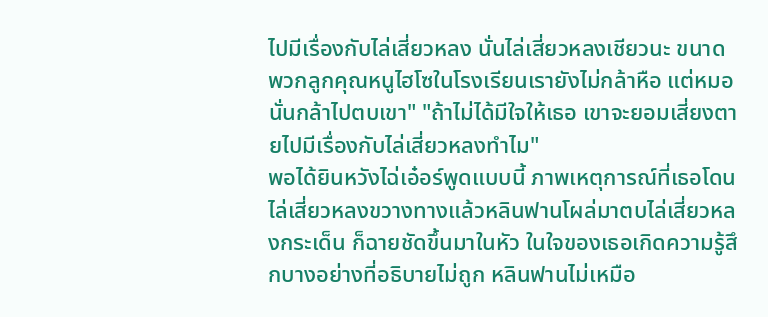ไปมีเรื่องกับไล่เสี่ยวหลง นั่นไล่เสี่ยวหลงเชียวนะ ขนาดพวกลูกคุณหนูไฮโซในโรงเรียนเรายังไม่กล้าหือ แต่หมอนั่นกล้าไปตบเขา" "ถ้าไม่ได้มีใจให้เธอ เขาจะยอมเสี่ยงตายไปมีเรื่องกับไล่เสี่ยวหลงทำไม"
พอได้ยินหวังไฉ่เอ๋อร์พูดแบบนี้ ภาพเหตุการณ์ที่เธอโดนไล่เสี่ยวหลงขวางทางแล้วหลินฟานโผล่มาตบไล่เสี่ยวหลงกระเด็น ก็ฉายชัดขึ้นมาในหัว ในใจของเธอเกิดความรู้สึกบางอย่างที่อธิบายไม่ถูก หลินฟานไม่เหมือ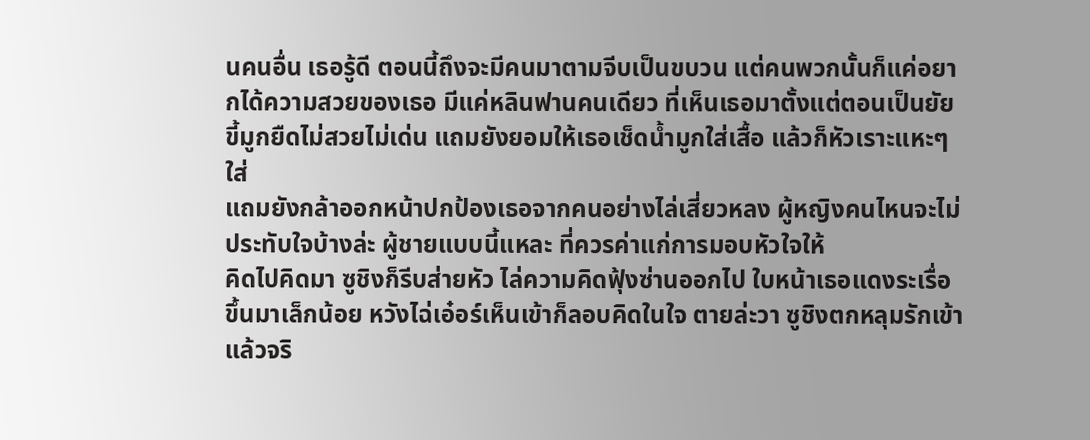นคนอื่น เธอรู้ดี ตอนนี้ถึงจะมีคนมาตามจีบเป็นขบวน แต่คนพวกนั้นก็แค่อยากได้ความสวยของเธอ มีแค่หลินฟานคนเดียว ที่เห็นเธอมาตั้งแต่ตอนเป็นยัยขี้มูกยืดไม่สวยไม่เด่น แถมยังยอมให้เธอเช็ดน้ำมูกใส่เสื้อ แล้วก็หัวเราะแหะๆ ใส่
แถมยังกล้าออกหน้าปกป้องเธอจากคนอย่างไล่เสี่ยวหลง ผู้หญิงคนไหนจะไม่ประทับใจบ้างล่ะ ผู้ชายแบบนี้แหละ ที่ควรค่าแก่การมอบหัวใจให้
คิดไปคิดมา ซูชิงก็รีบส่ายหัว ไล่ความคิดฟุ้งซ่านออกไป ใบหน้าเธอแดงระเรื่อขึ้นมาเล็กน้อย หวังไฉ่เอ๋อร์เห็นเข้าก็ลอบคิดในใจ ตายล่ะวา ซูชิงตกหลุมรักเข้าแล้วจริ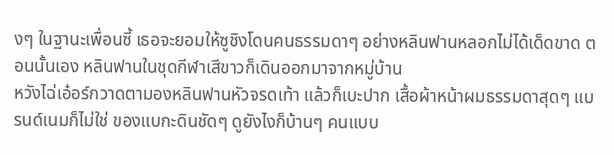งๆ ในฐานะเพื่อนซี้ เธอจะยอมให้ซูชิงโดนคนธรรมดาๆ อย่างหลินฟานหลอกไม่ได้เด็ดขาด ตอนนั้นเอง หลินฟานในชุดกีฬาเสีขาวก็เดินออกมาจากหมู่บ้าน
หวังไฉ่เอ๋อร์กวาดตามองหลินฟานหัวจรดเท้า แล้วก็เบะปาก เสื้อผ้าหน้าผมธรรมดาสุดๆ แบรนด์เนมก็ไม่ใช่ ของแบกะดินชัดๆ ดูยังไงก็บ้านๆ คนแบบ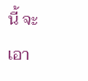นี้ จะเอา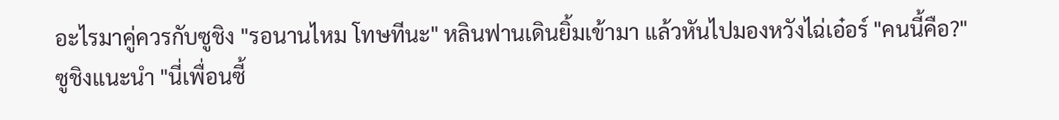อะไรมาคู่ควรกับซูชิง "รอนานไหม โทษทีนะ" หลินฟานเดินยิ้มเข้ามา แล้วหันไปมองหวังไฉ่เอ๋อร์ "คนนี้คือ?"
ซูชิงแนะนำ "นี่เพื่อนซี้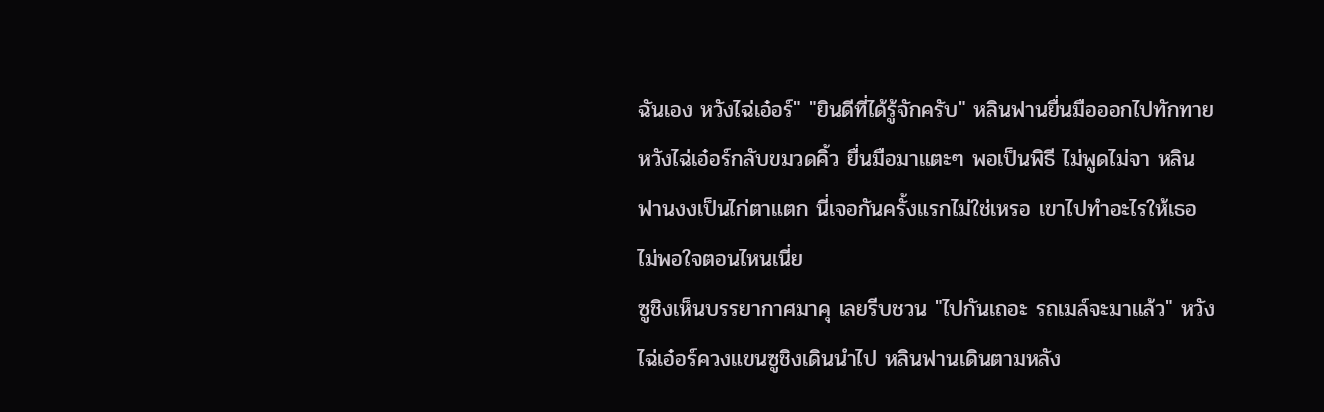ฉันเอง หวังไฉ่เอ๋อร์" "ยินดีที่ได้รู้จักครับ" หลินฟานยื่นมือออกไปทักทาย หวังไฉ่เอ๋อร์กลับขมวดคิ้ว ยื่นมือมาแตะๆ พอเป็นพิธี ไม่พูดไม่จา หลินฟานงงเป็นไก่ตาแตก นี่เจอกันครั้งแรกไม่ใช่เหรอ เขาไปทำอะไรให้เธอไม่พอใจตอนไหนเนี่ย
ซูชิงเห็นบรรยากาศมาคุ เลยรีบชวน "ไปกันเถอะ รถเมล์จะมาแล้ว" หวังไฉ่เอ๋อร์ควงแขนซูชิงเดินนำไป หลินฟานเดินตามหลัง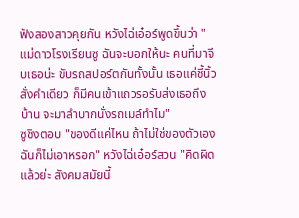ฟังสองสาวคุยกัน หวังไฉ่เอ๋อร์พูดขึ้นว่า "แม่ดาวโรงเรียนซู ฉันจะบอกให้นะ คนที่มาจีบเธอน่ะ ขับรถสปอร์ตกันทั้งนั้น เธอแค่ชี้นิ้วสั่งคำเดียว ก็มีคนเข้าแถวรอรับส่งเธอถึงบ้าน จะมาลำบากนั่งรถเมล์ทำไม"
ซูชิงตอบ "ของดีแค่ไหน ถ้าไม่ใช่ของตัวเอง ฉันก็ไม่เอาหรอก" หวังไฉ่เอ๋อร์สวน "คิดผิดแล้วย่ะ สังคมสมัยนี้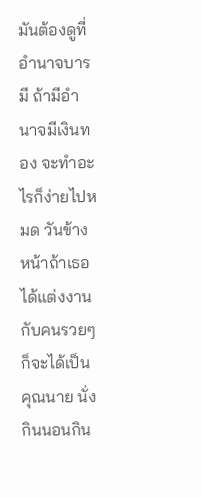มันต้องดูที่อำนาจบารมี ถ้ามีอำนาจมีเงินทอง จะทำอะไรก็ง่ายไปหมด วันข้างหน้าถ้าเธอได้แต่งงานกับคนรวยๆ ก็จะได้เป็นคุณนาย นั่งกินนอนกิน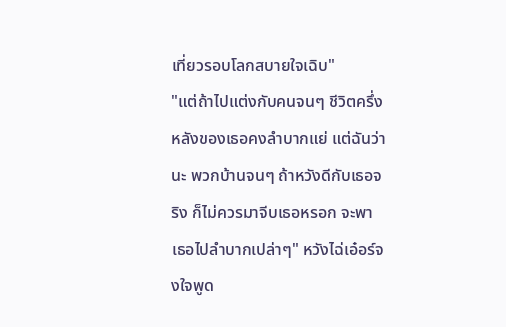เที่ยวรอบโลกสบายใจเฉิบ"
"แต่ถ้าไปแต่งกับคนจนๆ ชีวิตครึ่งหลังของเธอคงลำบากแย่ แต่ฉันว่านะ พวกบ้านจนๆ ถ้าหวังดีกับเธอจริง ก็ไม่ควรมาจีบเธอหรอก จะพาเธอไปลำบากเปล่าๆ" หวังไฉ่เอ๋อร์จงใจพูด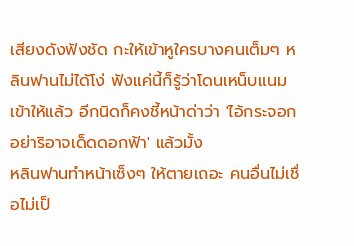เสียงดังฟังชัด กะให้เข้าหูใครบางคนเต็มๆ หลินฟานไม่ได้โง่ ฟังแค่นี้ก็รู้ว่าโดนเหน็บแนมเข้าให้แล้ว อีกนิดก็คงชี้หน้าด่าว่า 'ไอ้กระจอก อย่าริอาจเด็ดดอกฟ้า' แล้วมั้ง
หลินฟานทำหน้าเซ็งๆ ให้ตายเถอะ คนอื่นไม่เชื่อไม่เป็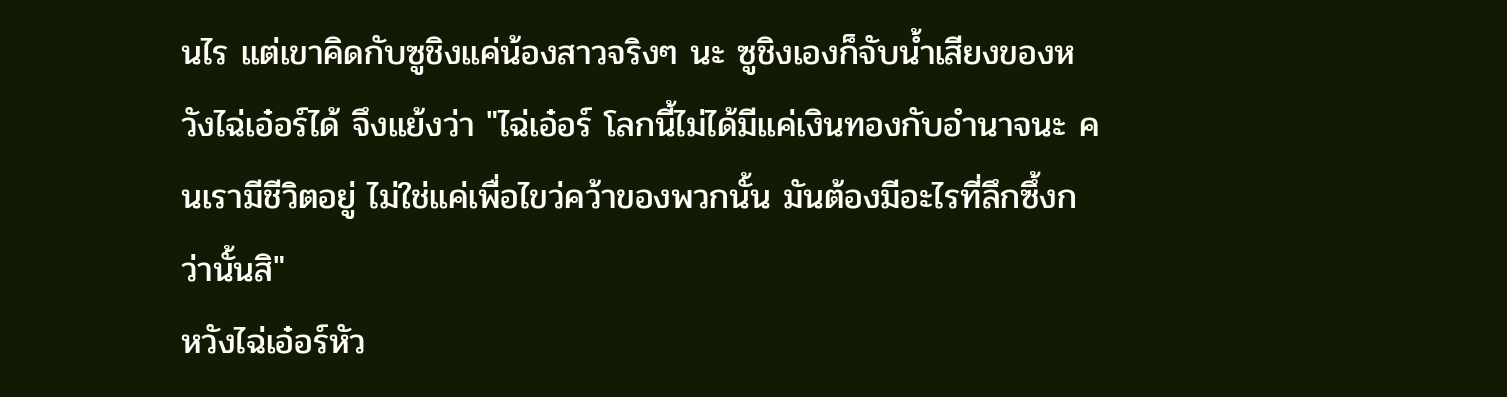นไร แต่เขาคิดกับซูชิงแค่น้องสาวจริงๆ นะ ซูชิงเองก็จับน้ำเสียงของหวังไฉ่เอ๋อร์ได้ จึงแย้งว่า "ไฉ่เอ๋อร์ โลกนี้ไม่ได้มีแค่เงินทองกับอำนาจนะ คนเรามีชีวิตอยู่ ไม่ใช่แค่เพื่อไขว่คว้าของพวกนั้น มันต้องมีอะไรที่ลึกซึ้งกว่านั้นสิ"
หวังไฉ่เอ๋อร์หัว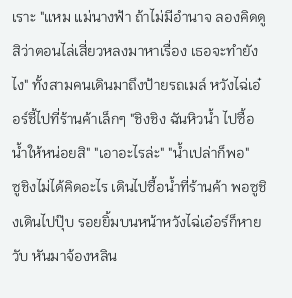เราะ "แหม แม่นางฟ้า ถ้าไม่มีอำนาจ ลองคิดดูสิว่าตอนไล่เสี่ยวหลงมาหาเรื่อง เธอจะทำยังไง" ทั้งสามคนเดินมาถึงป้ายรถเมล์ หวังไฉ่เอ๋อร์ชี้ไปที่ร้านค้าเล็กๆ "ชิงชิง ฉันหิวน้ำ ไปซื้อน้ำให้หน่อยสิ" "เอาอะไรล่ะ" "น้ำเปล่าก็พอ"
ซูชิงไม่ได้คิดอะไร เดินไปซื้อน้ำที่ร้านค้า พอซูชิงเดินไปปุ๊บ รอยยิ้มบนหน้าหวังไฉ่เอ๋อร์ก็หายวับ หันมาจ้องหลิน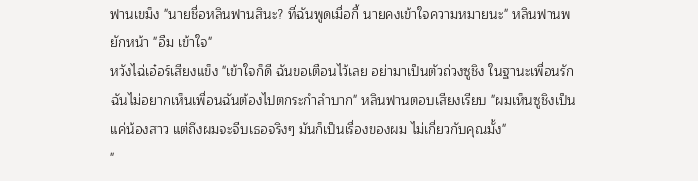ฟานเขม็ง "นายชื่อหลินฟานสินะ? ที่ฉันพูดเมื่อกี้ นายคงเข้าใจความหมายนะ" หลินฟานพยักหน้า "อืม เข้าใจ"
หวังไฉ่เอ๋อร์เสียงแข็ง "เข้าใจก็ดี ฉันขอเตือนไว้เลย อย่ามาเป็นตัวถ่วงซูชิง ในฐานะเพื่อนรัก ฉันไม่อยากเห็นเพื่อนฉันต้องไปตกระกำลำบาก" หลินฟานตอบเสียงเรียบ "ผมเห็นซูชิงเป็นแค่น้องสาว แต่ถึงผมจะจีบเธอจริงๆ มันก็เป็นเรื่องของผม ไม่เกี่ยวกับคุณมั้ง"
"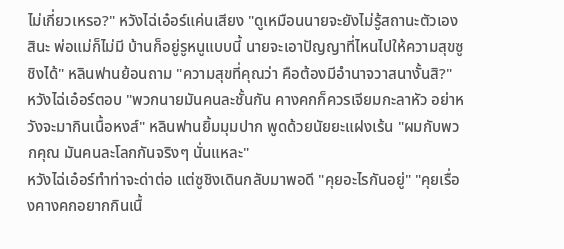ไม่เกี่ยวเหรอ?" หวังไฉ่เอ๋อร์แค่นเสียง "ดูเหมือนนายจะยังไม่รู้สถานะตัวเองสินะ พ่อแม่ก็ไม่มี บ้านก็อยู่รูหนูแบบนี้ นายจะเอาปัญญาที่ไหนไปให้ความสุขซูชิงได้" หลินฟานย้อนถาม "ความสุขที่คุณว่า คือต้องมีอำนาจวาสนางั้นสิ?"
หวังไฉ่เอ๋อร์ตอบ "พวกนายมันคนละชั้นกัน คางคกก็ควรเจียมกะลาหัว อย่าหวังจะมากินเนื้อหงส์" หลินฟานยิ้มมุมปาก พูดด้วยนัยยะแฝงเร้น "ผมกับพวกคุณ มันคนละโลกกันจริงๆ นั่นแหละ"
หวังไฉ่เอ๋อร์ทำท่าจะด่าต่อ แต่ซูชิงเดินกลับมาพอดี "คุยอะไรกันอยู่" "คุยเรื่องคางคกอยากกินเนื้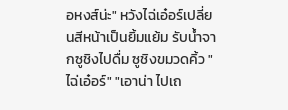อหงส์น่ะ" หวังไฉ่เอ๋อร์เปลี่ยนสีหน้าเป็นยิ้มแย้ม รับน้ำจากซูชิงไปดื่ม ซูชิงขมวดคิ้ว "ไฉ่เอ๋อร์" "เอาน่า ไปเถ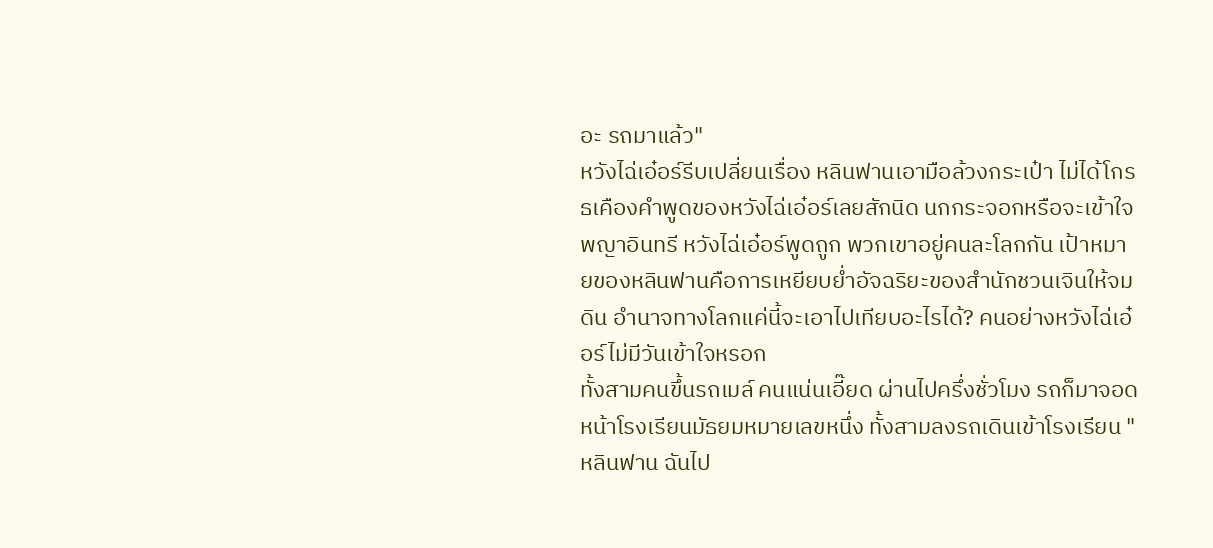อะ รถมาแล้ว"
หวังไฉ่เอ๋อร์รีบเปลี่ยนเรื่อง หลินฟานเอามือล้วงกระเป๋า ไม่ได้โกรธเคืองคำพูดของหวังไฉ่เอ๋อร์เลยสักนิด นกกระจอกหรือจะเข้าใจพญาอินทรี หวังไฉ่เอ๋อร์พูดถูก พวกเขาอยู่คนละโลกกัน เป้าหมายของหลินฟานคือการเหยียบย่ำอัจฉริยะของสำนักชวนเจินให้จมดิน อำนาจทางโลกแค่นี้จะเอาไปเทียบอะไรได้? คนอย่างหวังไฉ่เอ๋อร์ไม่มีวันเข้าใจหรอก
ทั้งสามคนขึ้นรถเมล์ คนแน่นเอี๊ยด ผ่านไปครึ่งชั่วโมง รถก็มาจอดหน้าโรงเรียนมัธยมหมายเลขหนึ่ง ทั้งสามลงรถเดินเข้าโรงเรียน "หลินฟาน ฉันไป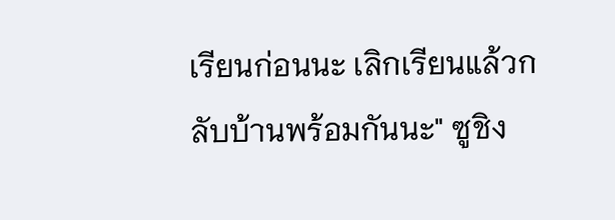เรียนก่อนนะ เลิกเรียนแล้วกลับบ้านพร้อมกันนะ" ซูชิง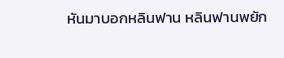หันมาบอกหลินฟาน หลินฟานพยัก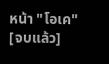หน้า "โอเค"
[จบแล้ว]